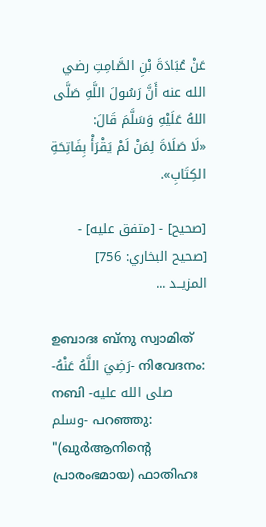عَنْ عُبَادَةَ بْنِ الصَّامِتِ رضي الله عنه أَنَّ رَسُولَ اللَّهِ صَلَّى اللهُ عَلَيْهِ وَسَلَّمَ قَالَ:
«لَا صَلَاةَ لِمَنْ لَمْ يَقْرَأْ بِفَاتِحَةِ الكِتَابِ».

[صحيح] - [متفق عليه] - [صحيح البخاري: 756]
المزيــد ...

ഉബാദഃ ബ്നു സ്വാമിത് -رَضِيَ اللَّهُ عَنْهُ- നിവേദനം: നബി -صلى الله عليه وسلم- പറഞ്ഞു:
"(ഖുർആനിൻ്റെ പ്രാരംഭമായ) ഫാതിഹഃ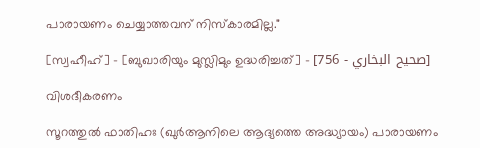പാരായണം ചെയ്യാത്തവന് നിസ്കാരമില്ല."

[സ്വഹീഹ്] - [ബുഖാരിയും മുസ്ലിമും ഉദ്ധരിച്ചത്] - [صحيح البخاري - 756]

വിശദീകരണം

സൂറത്തുൽ ഫാതിഹഃ (ഖുർആനിലെ ആദ്യത്തെ അദ്ധ്യായം) പാരായണം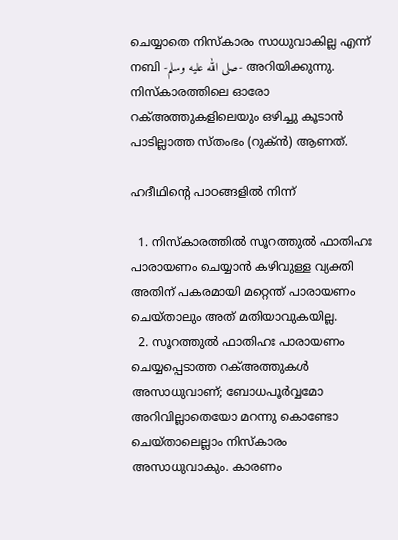ചെയ്യാതെ നിസ്കാരം സാധുവാകില്ല എന്ന് നബി -صلى الله عليه وسلم- അറിയിക്കുന്നു. നിസ്കാരത്തിലെ ഓരോ റക്അത്തുകളിലെയും ഒഴിച്ചു കൂടാൻ പാടില്ലാത്ത സ്തംഭം (റുക്ൻ) ആണത്.

ഹദീഥിൻ്റെ പാഠങ്ങളിൽ നിന്ന്

  1. നിസ്കാരത്തിൽ സൂറത്തുൽ ഫാതിഹഃ പാരായണം ചെയ്യാൻ കഴിവുള്ള വ്യക്തി അതിന് പകരമായി മറ്റെന്ത് പാരായണം ചെയ്താലും അത് മതിയാവുകയില്ല.
  2. സൂറത്തുൽ ഫാതിഹഃ പാരായണം ചെയ്യപ്പെടാത്ത റക്അത്തുകൾ അസാധുവാണ്; ബോധപൂർവ്വമോ അറിവില്ലാതെയോ മറന്നു കൊണ്ടോ ചെയ്താലെല്ലാം നിസ്കാരം അസാധുവാകും. കാരണം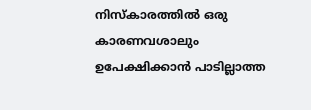നിസ്കാരത്തിൽ ഒരു കാരണവശാലും ഉപേക്ഷിക്കാൻ പാടില്ലാത്ത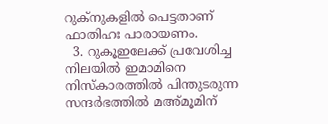റുക്‌നുകളിൽ പെട്ടതാണ് ഫാതിഹഃ പാരായണം.
  3. റുകൂഇലേക്ക് പ്രവേശിച്ച നിലയിൽ ഇമാമിനെ നിസ്കാരത്തിൽ പിന്തുടരുന്ന സന്ദർഭത്തിൽ മഅ്മൂമിന്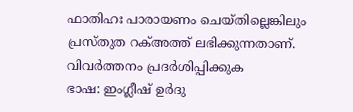ഫാതിഹഃ പാരായണം ചെയ്തില്ലെങ്കിലും പ്രസ്തുത റക്അത്ത് ലഭിക്കുന്നതാണ്.
വിവർത്തനം പ്രദർശിപ്പിക്കുക
ഭാഷ: ഇംഗ്ലീഷ് ഉർദു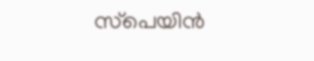സ്‌പെയിൻ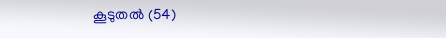കൂടുതൽ (54)